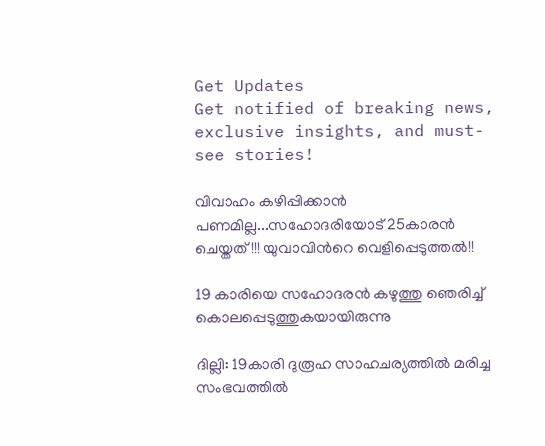Get Updates
Get notified of breaking news, exclusive insights, and must-see stories!

വിവാഹം കഴിപ്പിക്കാന്‍ പണമില്ല...സഹോദരിയോട് 25കാരന്‍ ചെയ്തത്!!! യുവാവിന്‍റെ വെളിപ്പെടുത്തല്‍!!

19 കാരിയെ സഹോദരന്‍ കഴുത്തു ഞെരിച്ച് കൊലപ്പെടുത്തുകയായിരുന്നു

ദില്ലി: 19കാരി ദുരൂഹ സാഹചര്യത്തില്‍ മരിച്ച സംഭവത്തില്‍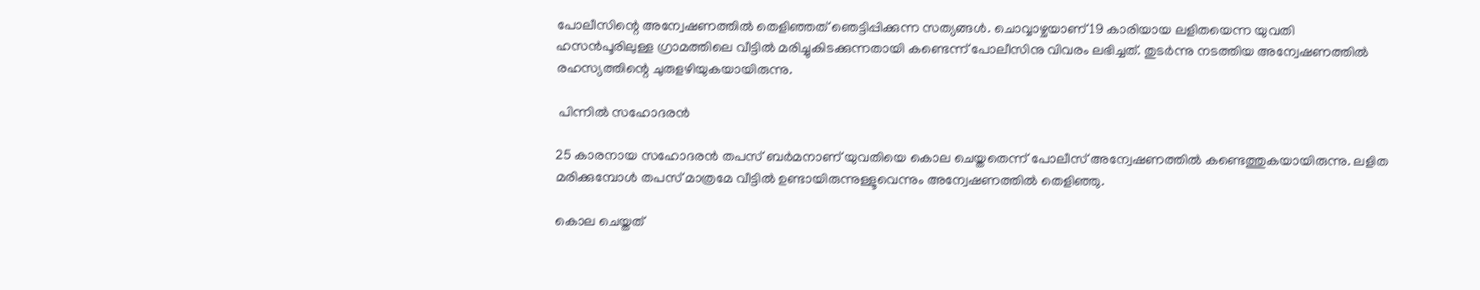പോലീസിന്റെ അന്വേഷണത്തില്‍ തെളിഞ്ഞത് ഞെട്ടിപ്പിക്കുന്ന സത്യങ്ങള്‍. ചൊവ്വാഴ്ചയാണ് 19 കാരിയായ ലളിതയെന്ന യുവതി ഹസന്‍പൂരിലുള്ള ഗ്രാമത്തിലെ വീട്ടില്‍ മരിച്ചുകിടക്കുന്നതായി കണ്ടെന്ന് പോലീസിനു വിവരം ലഭിച്ചത്. തുടര്‍ന്നു നടത്തിയ അന്വേഷണത്തില്‍ രഹസ്യത്തിന്റെ ചുരുളഴിയുകയായിരുന്നു.

 പിന്നില്‍ സഹോദരന്‍

25 കാരനായ സഹോദരന്‍ തപസ് ബര്‍മനാണ് യുവതിയെ കൊല ചെയ്തതെന്ന് പോലീസ് അന്വേഷണത്തില്‍ കണ്ടെത്തുകയായിരുന്നു. ലളിത മരിക്കുമ്പോള്‍ തപസ് മാത്രമേ വീട്ടില്‍ ഉണ്ടായിരുന്നുള്ളൂവെന്നും അന്വേഷണത്തില്‍ തെളിഞ്ഞു.

കൊല ചെയ്തത്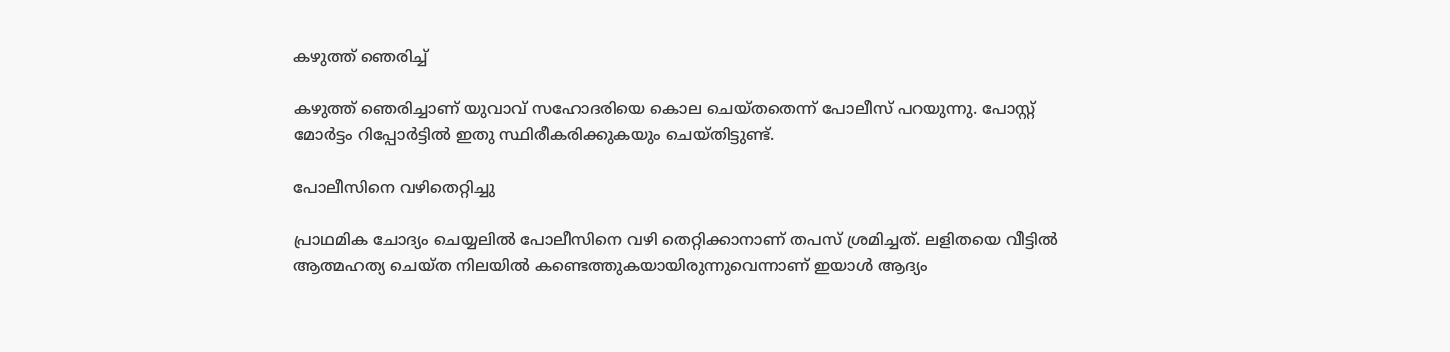കഴുത്ത് ഞെരിച്ച്

കഴുത്ത് ഞെരിച്ചാണ് യുവാവ് സഹോദരിയെ കൊല ചെയ്തതെന്ന് പോലീസ് പറയുന്നു. പോസ്റ്റ് മോര്‍ട്ടം റിപ്പോര്‍ട്ടില്‍ ഇതു സ്ഥിരീകരിക്കുകയും ചെയ്തിട്ടുണ്ട്.

പോലീസിനെ വഴിതെറ്റിച്ചു

പ്രാഥമിക ചോദ്യം ചെയ്യലില്‍ പോലീസിനെ വഴി തെറ്റിക്കാനാണ് തപസ് ശ്രമിച്ചത്. ലളിതയെ വീട്ടില്‍ ആത്മഹത്യ ചെയ്ത നിലയില്‍ കണ്ടെത്തുകയായിരുന്നുവെന്നാണ് ഇയാള്‍ ആദ്യം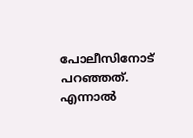പോലീസിനോട് പറഞ്ഞത്. എന്നാല്‍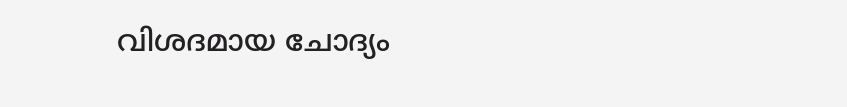വിശദമായ ചോദ്യം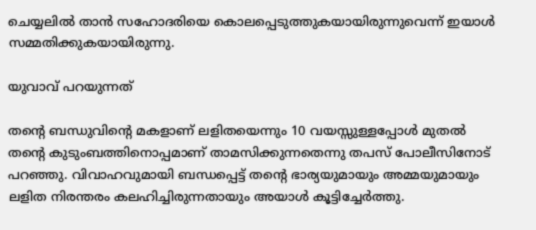ചെയ്യലില്‍ താന്‍ സഹോദരിയെ കൊലപ്പെടുത്തുകയായിരുന്നുവെന്ന് ഇയാള്‍ സമ്മതിക്കുകയായിരുന്നു.

യുവാവ് പറയുന്നത്

തന്റെ ബന്ധുവിന്റെ മകളാണ് ലളിതയെന്നും 10 വയസ്സുള്ളപ്പോള്‍ മുതല്‍ തന്റെ കുടുംബത്തിനൊപ്പമാണ് താമസിക്കുന്നതെന്നു തപസ് പോലീസിനോട് പറഞ്ഞു. വിവാഹവുമായി ബന്ധപ്പെട്ട് തന്റെ ഭാര്യയുമായും അമ്മയുമായും ലളിത നിരന്തരം കലഹിച്ചിരുന്നതായും അയാള്‍ കൂട്ടിച്ചേര്‍ത്തു.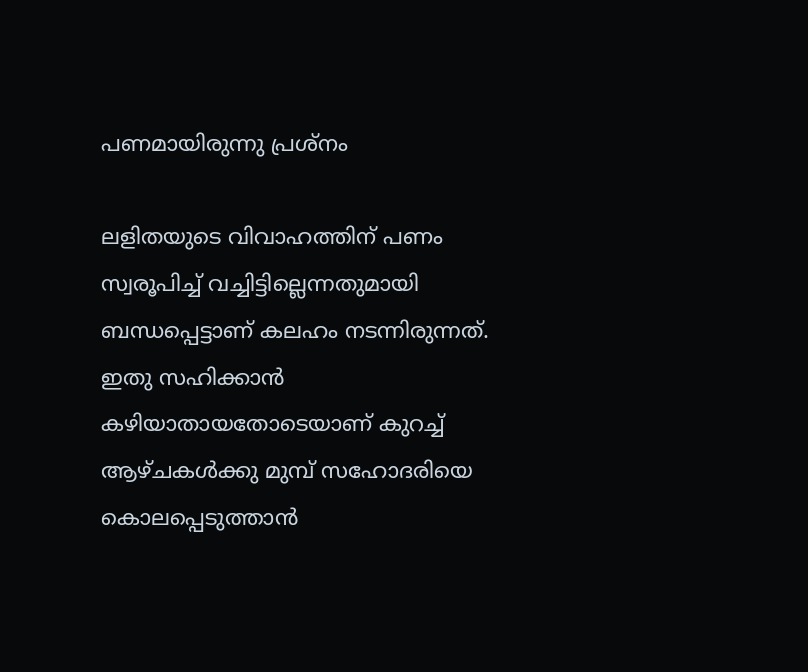പണമായിരുന്നു പ്രശ്‌നം

ലളിതയുടെ വിവാഹത്തിന് പണം സ്വരൂപിച്ച് വച്ചിട്ടില്ലെന്നതുമായി ബന്ധപ്പെട്ടാണ് കലഹം നടന്നിരുന്നത്. ഇതു സഹിക്കാന്‍ കഴിയാതായതോടെയാണ് കുറച്ച് ആഴ്ചകള്‍ക്കു മുമ്പ് സഹോദരിയെ കൊലപ്പെടുത്താന്‍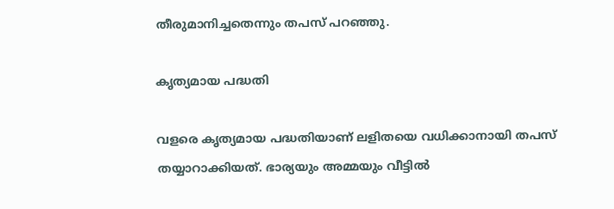തീരുമാനിച്ചതെന്നും തപസ് പറഞ്ഞു.

കൃത്യമായ പദ്ധതി

വളരെ കൃത്യമായ പദ്ധതിയാണ് ലളിതയെ വധിക്കാനായി തപസ് തയ്യാറാക്കിയത്. ഭാര്യയും അമ്മയും വീട്ടില്‍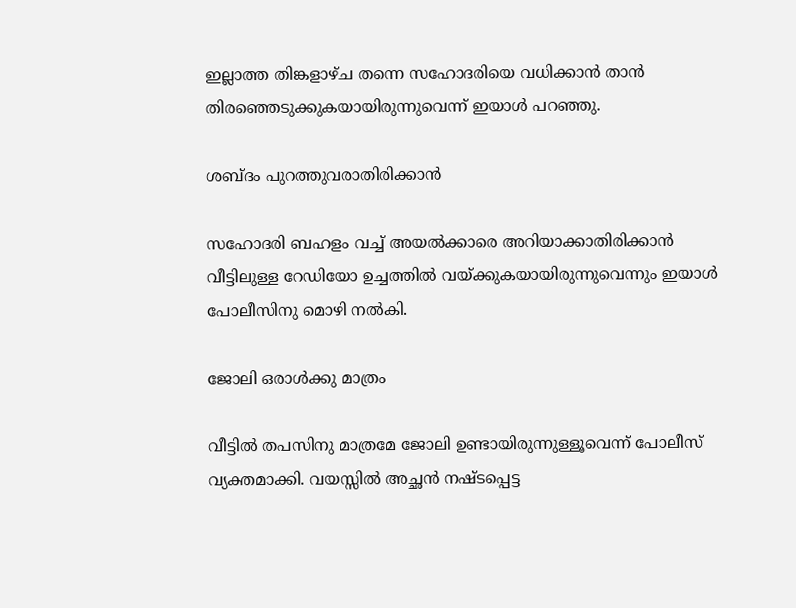ഇല്ലാത്ത തിങ്കളാഴ്ച തന്നെ സഹോദരിയെ വധിക്കാന്‍ താന്‍ തിരഞ്ഞെടുക്കുകയായിരുന്നുവെന്ന് ഇയാള്‍ പറഞ്ഞു.

ശബ്ദം പുറത്തുവരാതിരിക്കാന്‍

സഹോദരി ബഹളം വച്ച് അയല്‍ക്കാരെ അറിയാക്കാതിരിക്കാന്‍ വീട്ടിലുള്ള റേഡിയോ ഉച്ചത്തില്‍ വയ്ക്കുകയായിരുന്നുവെന്നും ഇയാള്‍ പോലീസിനു മൊഴി നല്‍കി.

ജോലി ഒരാള്‍ക്കു മാത്രം

വീട്ടില്‍ തപസിനു മാത്രമേ ജോലി ഉണ്ടായിരുന്നുള്ളൂവെന്ന് പോലീസ് വ്യക്തമാക്കി. വയസ്സില്‍ അച്ഛന്‍ നഷ്ടപ്പെട്ട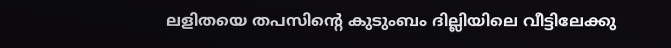ലളിതയെ തപസിന്റെ കുടുംബം ദില്ലിയിലെ വീട്ടിലേക്കു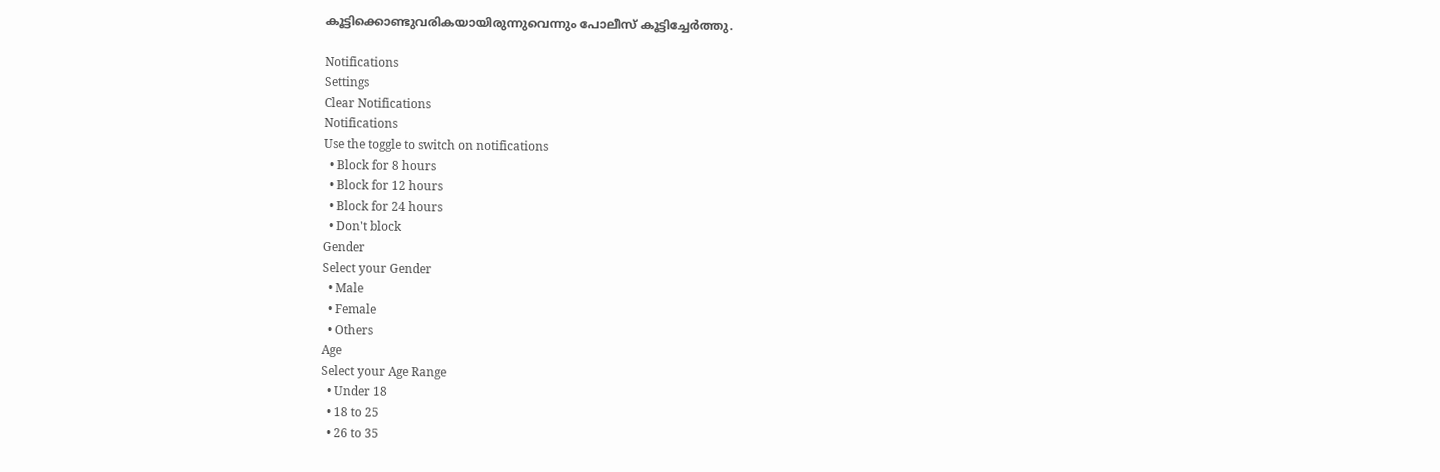കൂട്ടിക്കൊണ്ടുവരികയായിരുന്നുവെന്നും പോലീസ് കൂട്ടിച്ചേര്‍ത്തു.

Notifications
Settings
Clear Notifications
Notifications
Use the toggle to switch on notifications
  • Block for 8 hours
  • Block for 12 hours
  • Block for 24 hours
  • Don't block
Gender
Select your Gender
  • Male
  • Female
  • Others
Age
Select your Age Range
  • Under 18
  • 18 to 25
  • 26 to 35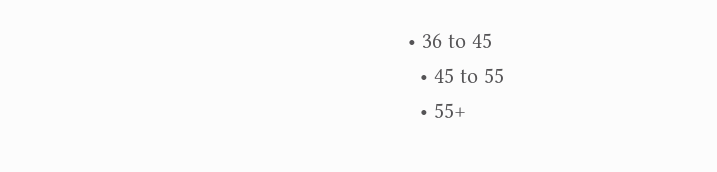• 36 to 45
  • 45 to 55
  • 55+